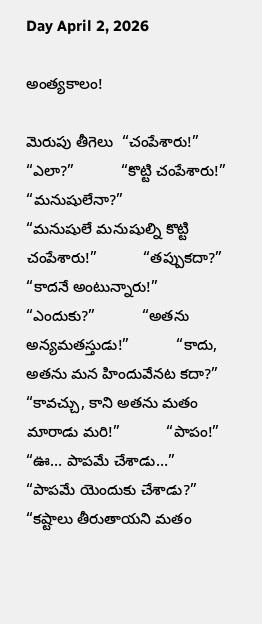Day April 2, 2026

అంత్యకాలం!

మెరుపు తీగెలు  “చంపేశారు!”           “ఎలా?”           “కొట్టి చంపేశారు!”           “మనుషులేనా?”           “మనుషులే మనుషుల్ని కొట్టి చంపేశారు!”           “తప్పుకదా?”           “కాదనే అంటున్నారు!”           “ఎందుకు?”           “అతను అన్యమతస్తుడు!”           “కాదు, అతను మన హిందువేనట కదా?”           “కావచ్చు, కాని అతను మతం మారాడు మరి!”           “పాపం!”           “ఊ… పాపమే చేశాడు…”           “పాపమే యెందుకు చేశాడు?”           “కష్టాలు తీరుతాయని మతం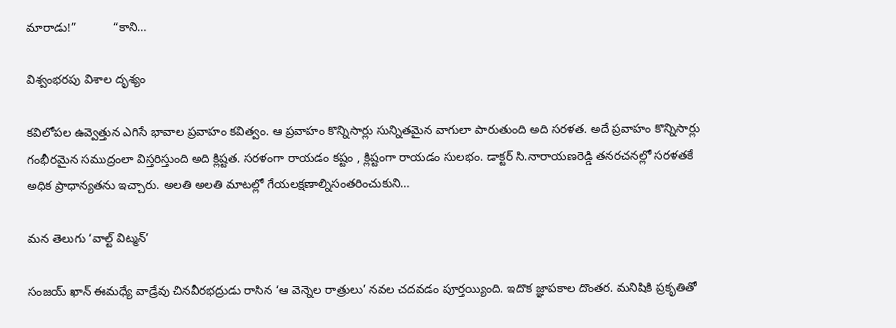మారాడు!”           “కాని…

విశ్వంభరపు విశాల దృశ్యం

కవిలోపల ఉవ్వెత్తున ఎగిసే భావాల ప్రవాహం కవిత్వం. ఆ ప్రవాహం కొన్నిసార్లు సున్నితమైన వాగులా పారుతుంది అది సరళత. అదే ప్రవాహం కొన్నిసార్లు గంభీరమైన సముద్రంలా విస్తరిస్తుంది అది క్లిష్టత. సరళంగా రాయడం కష్టం , క్లిష్టంగా రాయడం సులభం. డాక్టర్ సి.నారాయణరెడ్డి తనరచనల్లో సరళతకే అధిక ప్రాధాన్యతను ఇచ్చారు. అలతి అలతి మాటల్లో గేయలక్షణాల్నిసంతరించుకుని…

మన తెలుగు ‘వాల్ట్ విట్మన్’

సంజయ్ ఖాన్ ఈమధ్యే వాడ్రేవు చినవీరభద్రుడు రాసిన ‘ఆ వెన్నెల రాత్రులు’ నవల చదవడం పూర్తయ్యింది. ఇదొక జ్ఞాపకాల దొంతర. మనిషికి ప్రకృతితో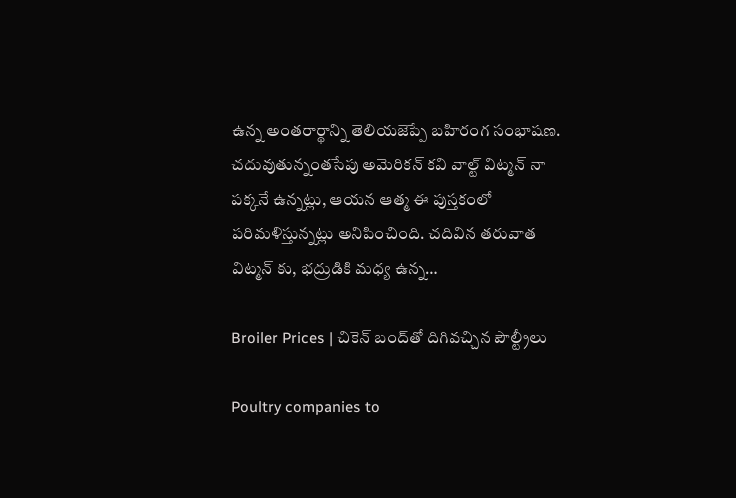ఉన్న అంతరార్థాన్ని తెలియజెప్పే బహిరంగ సంభాషణ. చదువుతున్నంతసేపు అమెరికన్ కవి వాల్ట్ విట్మన్ నా పక్కనే ఉన్నట్లు, ఆయన ఆత్మ ఈ పుస్తకంలో పరిమళిస్తున్నట్లు అనిపించింది. చదివిన తరువాత విట్మన్ కు, భద్రుడికి మధ్య ఉన్న…

Broiler Prices | చికెన్ బంద్‌తో దిగివచ్చిన పౌల్ట్రీలు

Poultry companies to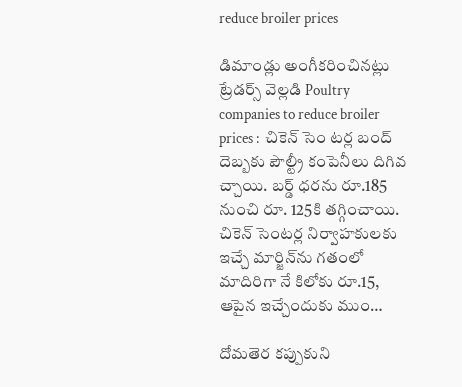reduce broiler prices

డిమాండ్లు అంగీకరించినట్లు ట్రేడర్స్ వెల్లడి Poultry companies to reduce broiler prices :  చికెన్ సెం టర్ల బంద్ దెబ్బకు పౌల్ట్రీ కంపెనీలు దిగివ చ్చాయి. బర్డ్ ధరను రూ.185 నుంచి రూ. 125కి తగ్గించాయి. చికెన్ సెంటర్ల నిర్వాహకులకు ఇచ్చే మార్జిన్‌ను గతంలో మాదిరిగా నే కిలోకు రూ.15, ఆపైన ఇచ్చేందుకు ముం…

దోమతెర కప్పుకుని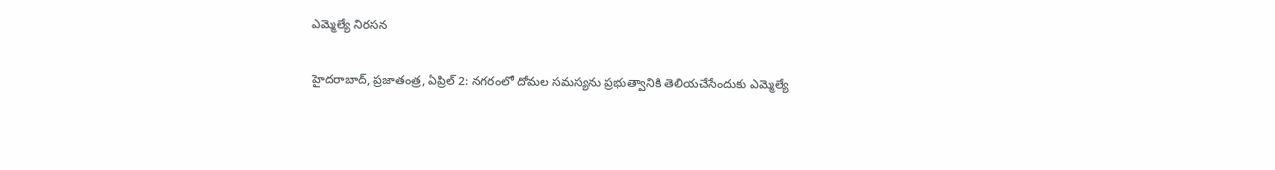ఎమ్మెల్యే నిరసన

హైదరాబాద్, ప్రజాతంత్ర, ఏప్రిల్ 2: నగరంలో దోమల సమస్యను ప్రభుత్వానికి తెలియచేసేందుకు ఎమ్మెల్యే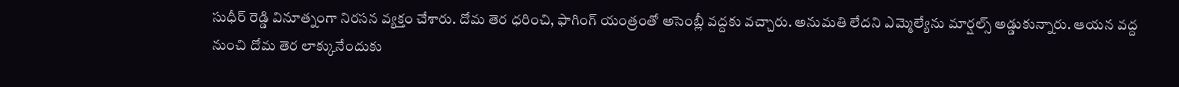సుధీర్ రెడ్డి వినూత్నంగా నిరసన వ్యక్తం చేశారు. దోమ తెర ధరించి, ఫాగింగ్ యంత్రంతో అసెంబ్లీ వద్దకు వచ్చారు. అనుమతి లేదని ఎమ్మెల్యేను మార్షల్స్ అడ్డుకున్నారు. ఆయన వద్ద నుంచి దోమ తెర లాక్కునేందుకు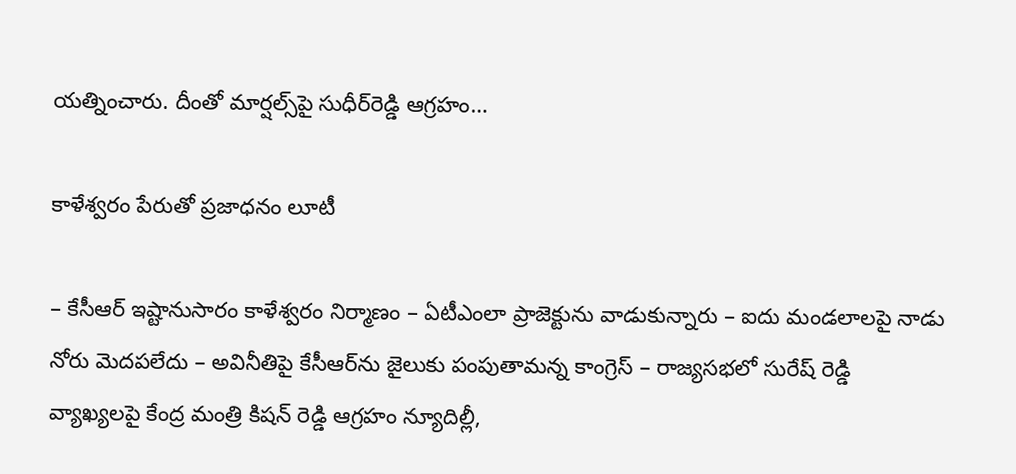యత్నించారు. దీంతో మార్షల్స్‌పై సుధీర్‌రెడ్డి ఆగ్రహం…

కాళేశ్వరం పేరుతో ప్రజాధనం లూటీ

– కేసీఆర్ ఇష్టానుసారం కాళేశ్వరం నిర్మాణం – ఏటీఎంలా ప్రాజెక్టును వాడుకున్నారు – ఐదు మండలాలపై నాడు నోరు మెదపలేదు – అవినీతిపై కేసీఆర్‌ను జైలుకు పంపుతామన్న కాంగ్రెస్ – రాజ్యసభలో సురేష్ రెడ్డి వ్యాఖ్యలపై కేంద్ర మంత్రి కిషన్ రెడ్డి ఆగ్రహం న్యూదిల్లీ,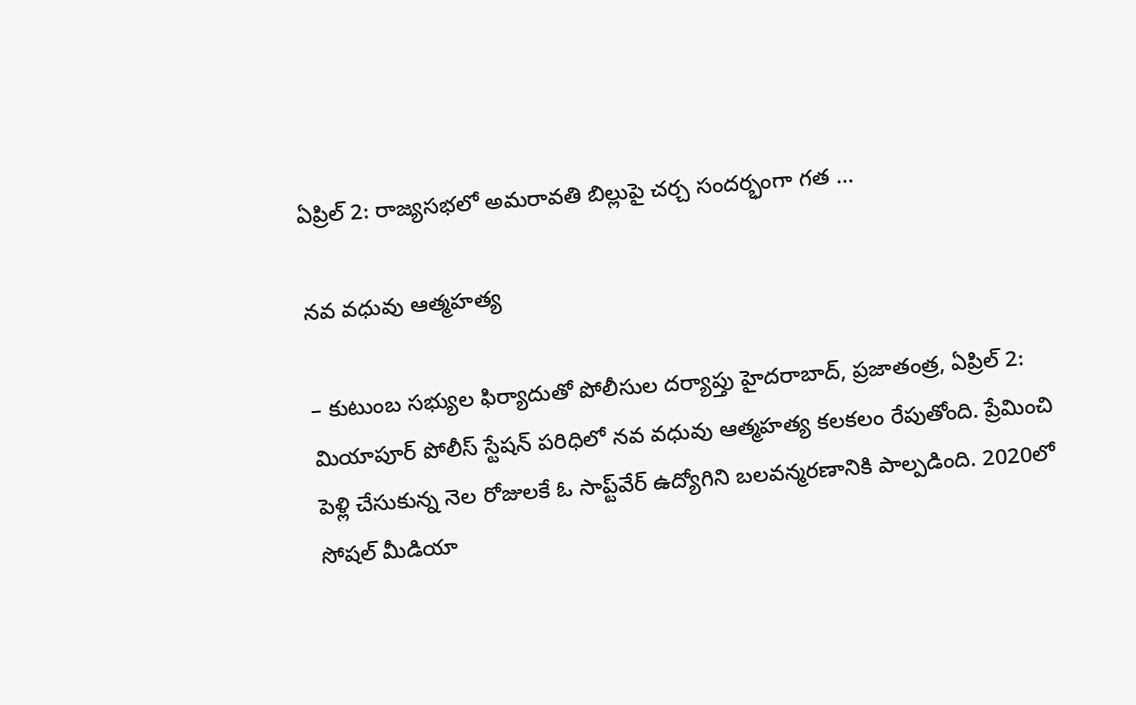ఏప్రిల్ 2: రాజ్యసభలో అమరావతి బిల్లుపై చర్చ సందర్భంగా గత …

నవ వధువు ఆత్మహత్య

– కుటుంబ సభ్యుల ఫిర్యాదుతో పోలీసుల దర్యాప్తు హైదరాబాద్, ప్రజాతంత్ర, ఏప్రిల్ 2: మియాపూర్ పోలీస్ స్టేషన్ పరిధిలో నవ వధువు ఆత్మహత్య కలకలం రేపుతోంది. ప్రేమించి పెళ్లి చేసుకున్న నెల రోజులకే ఓ సాప్ట్‌వేర్ ఉద్యోగిని బలవన్మరణానికి పాల్పడింది. 2020లో సోషల్ మీడియా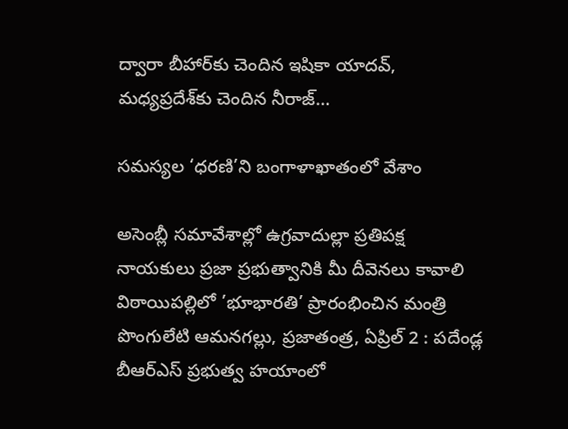ద్వారా బీహార్‌కు చెందిన ఇషికా యాదవ్, మధ్యప్రదేశ్‌కు చెందిన నీరాజ్…

సమస్యల ‘ధరణి’ని బంగాళాఖాతంలో వేశాం

అసెంబ్లీ సమావేశాల్లో ఉగ్రవాదుల్లా ప్రతిపక్ష నాయకులు ప్రజా ప్రభుత్వానికి మీ దీవెనలు కావాలి విఠాయిపల్లిలో ’భూభారతి’ ప్రారంభించిన మంత్రి పొంగులేటి ఆమనగల్లు, ప్రజాతంత్ర, ఏప్రిల్ 2 : పదేండ్ల బీఆర్‌ఎస్ ప్రభుత్వ హయాంలో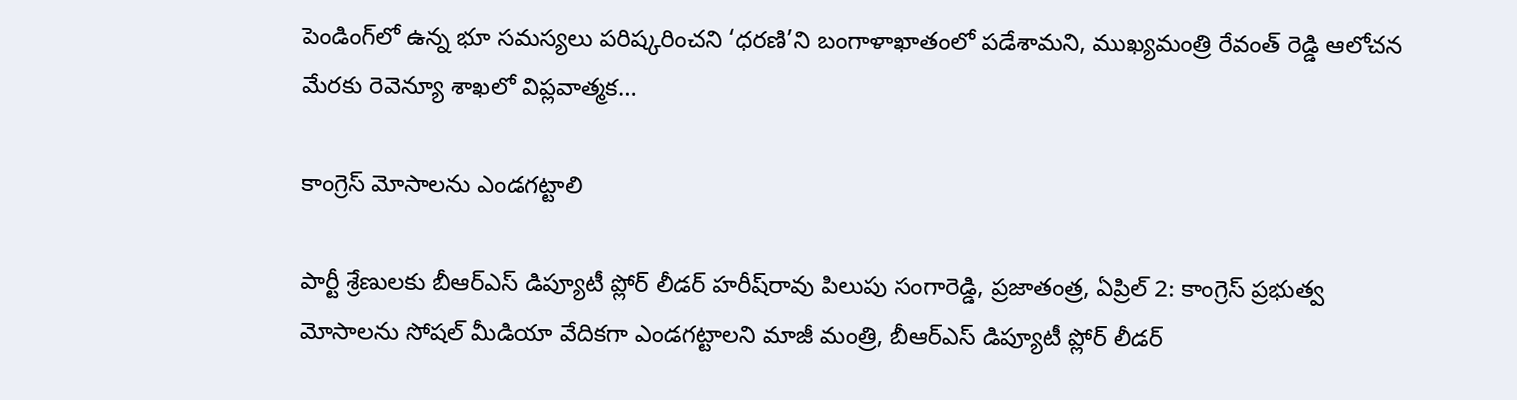పెండింగ్‌లో ఉన్న భూ సమస్యలు పరిష్కరించని ‘ధరణి’ని బంగాళాఖాతంలో పడేశామని, ముఖ్యమంత్రి రేవంత్ రెడ్డి ఆలోచన మేరకు రెవెన్యూ శాఖలో విప్లవాత్మక…

కాంగ్రెస్ మోసాలను ఎండగట్టాలి

పార్టీ శ్రేణులకు బీఆర్‌ఎస్ డిప్యూటీ ప్లోర్ లీడర్ హరీష్‌రావు పిలుపు సంగారెడ్డి, ప్రజాతంత్ర, ఏప్రిల్ 2: కాంగ్రెస్ ప్రభుత్వ మోసాలను సోషల్ మీడియా వేదికగా ఎండగట్టాలని మాజీ మంత్రి, బీఆర్‌ఎస్ డిప్యూటీ ప్లోర్ లీడర్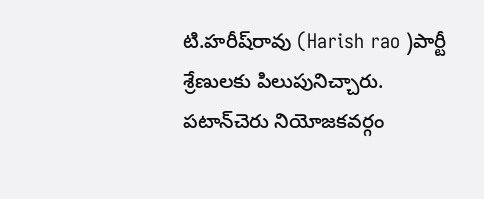టి.హరీష్‌రావు (Harish rao )పార్టీ శ్రేణులకు పిలుపునిచ్చారు. పటాన్‌చెరు నియోజకవర్గం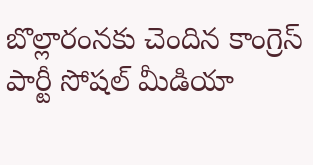బొల్లారంనకు చెందిన కాంగ్రెస్ పార్టీ సోషల్ మీడియా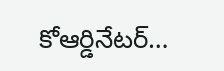కోఆర్డినేటర్…